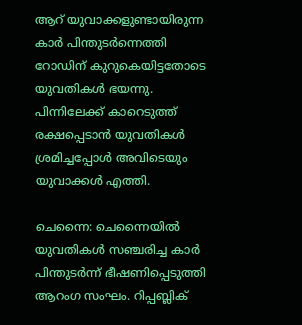ആറ് യുവാക്കളുണ്ടായിരുന്ന കാർ പിന്തുടർന്നെത്തി റോഡിന് കുറുകെയിട്ടതോടെ യുവതികൾ ഭയന്നു. പിന്നിലേക്ക് കാറെടുത്ത് രക്ഷപ്പെടാൻ യുവതികൾ ശ്രമിച്ചപ്പോൾ അവിടെയും യുവാക്കൾ എത്തി.

ചെന്നൈ: ചെന്നൈയിൽ യുവതികൾ സഞ്ചരിച്ച കാർ പിന്തുടർന്ന് ഭീഷണിപ്പെടുത്തി ആറംഗ സംഘം. റിപ്പബ്ലിക്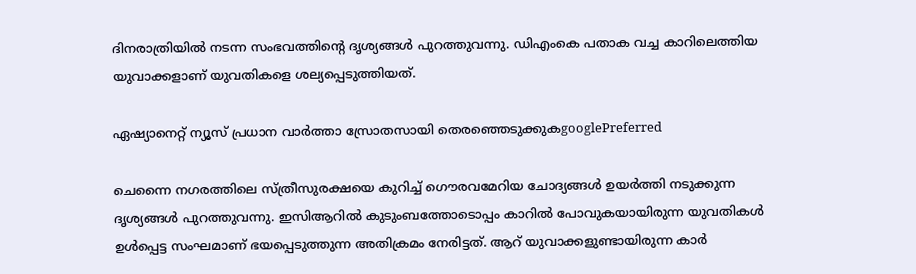ദിനരാത്രിയിൽ നടന്ന സംഭവത്തിന്‍റെ ദൃശ്യങ്ങൾ പുറത്തുവന്നു. ഡിഎംകെ പതാക വച്ച കാറിലെത്തിയ യുവാക്കളാണ് യുവതികളെ ശല്യപ്പെടുത്തിയത്.

ഏഷ്യാനെറ്റ് ന്യൂസ് പ്രധാന വാർത്താ സ്രോതസായി തെരഞ്ഞെടുക്കുകgooglePreferred

ചെന്നൈ നഗരത്തിലെ സ്ത്രീസുരക്ഷയെ കുറിച്ച് ഗൌരവമേറിയ ചോദ്യങ്ങൾ ഉയർത്തി നടുക്കുന്ന ദൃശ്യങ്ങൾ പുറത്തുവന്നു. ഇസിആറിൽ കുടുംബത്തോടൊപ്പം കാറിൽ പോവുകയായിരുന്ന യുവതികൾ ഉൾപ്പെട്ട സംഘമാണ് ഭയപ്പെടുത്തുന്ന അതിക്രമം നേരിട്ടത്. ആറ് യുവാക്കളുണ്ടായിരുന്ന കാർ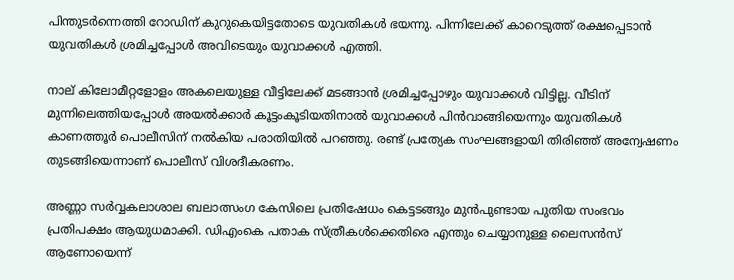പിന്തുടർന്നെത്തി റോഡിന് കുറുകെയിട്ടതോടെ യുവതികൾ ഭയന്നു. പിന്നിലേക്ക് കാറെടുത്ത് രക്ഷപ്പെടാൻ യുവതികൾ ശ്രമിച്ചപ്പോൾ അവിടെയും യുവാക്കൾ എത്തി.

നാല് കിലോമീറ്റളോളം അകലെയുള്ള വീട്ടിലേക്ക് മടങ്ങാൻ ശ്രമിച്ചപ്പോഴും യുവാക്കൾ വിട്ടില്ല. വീടിന് മുന്നിലെത്തിയപ്പോൾ അയൽക്കാർ കൂട്ടംകൂടിയതിനാൽ യുവാക്കൾ പിൻവാങ്ങിയെന്നും യുവതികൾ കാണത്തൂർ പൊലീസിന് നൽകിയ പരാതിയിൽ പറഞ്ഞു. രണ്ട് പ്രത്യേക സംഘങ്ങളായി തിരിഞ്ഞ് അന്വേഷണം തുടങ്ങിയെന്നാണ് പൊലീസ് വിശദീകരണം.

അണ്ണാ സർവ്വകലാശാല ബലാത്സംഗ കേസിലെ പ്രതിഷേധം കെട്ടടങ്ങും മുൻപുണ്ടായ പുതിയ സംഭവം പ്രതിപക്ഷം ആയുധമാക്കി. ഡിഎംകെ പതാക സ്ത്രീകൾക്കെതിരെ എന്തും ചെയ്യാനുള്ള ലൈസൻസ് ആണോയെന്ന്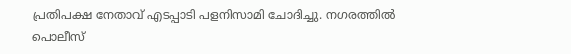പ്രതിപക്ഷ നേതാവ് എടപ്പാടി പളനിസാമി ചോദിച്ചു. നഗരത്തിൽ പൊലീസ്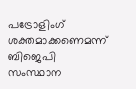പട്രോളിംഗ് ശക്തമാക്കണെമന്ന് ബിജെപി സംസ്ഥാന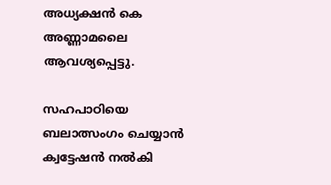അധ്യക്ഷൻ കെ അണ്ണാമലൈ ആവശ്യപ്പെട്ടു.

സഹപാഠിയെ ബലാത്സംഗം ചെയ്യാൻ ക്വട്ടേഷൻ നൽകി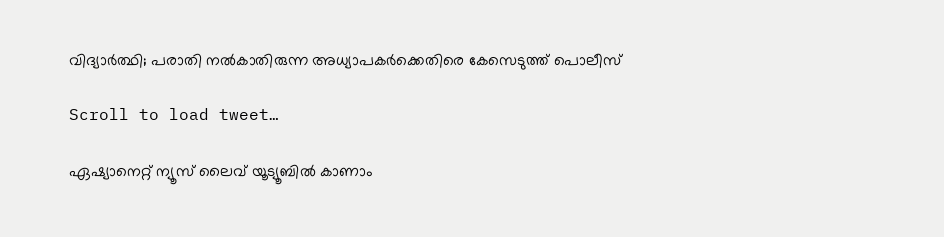വിദ്യാർത്ഥി; പരാതി നൽകാതിരുന്ന അധ്യാപകർക്കെതിരെ കേസെടുത്ത് പൊലീസ്

Scroll to load tweet…

ഏഷ്യാനെറ്റ് ന്യൂസ് ലൈവ് യൂട്യൂബിൽ കാണാം